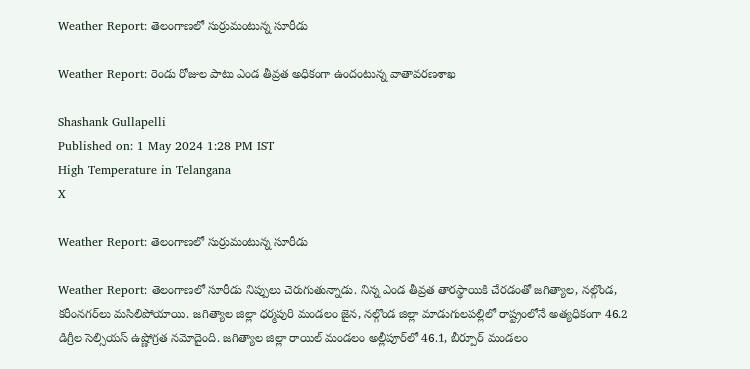Weather Report: తెలంగాణలో సుర్రుమంటున్న సూరీడు

Weather Report: రెండు రోజుల పాటు ఎండ తీవ్రత అధికంగా ఉందంటున్న వాతావరణశాఖ

Shashank Gullapelli
Published on: 1 May 2024 1:28 PM IST
High Temperature in Telangana
X

Weather Report: తెలంగాణలో సుర్రుమంటున్న సూరీడు

Weather Report: తెలంగాణలో సూరీడు నిప్పులు చెరుగుతున్నాడు. నిన్న ఎండ తీవ్రత తారస్థాయికి చేరడంతో జగిత్యాల, నల్గొండ, కరీంనగర్‌లు మసిలిపోయాయి. జగిత్యాల జిల్లా ధర్మపురి మండలం జైన, నల్గొండ జిల్లా మాడుగులపల్లిలో రాష్ట్రంలోనే అత్యధికంగా 46.2 డిగ్రీల సెల్సియస్‌ ఉష్ణోగ్రత నమోదైంది. జగిత్యాల జిల్లా రాయిల్‌ మండలం అల్లీపూర్‌లో 46.1, బీర్పూర్‌ మండలం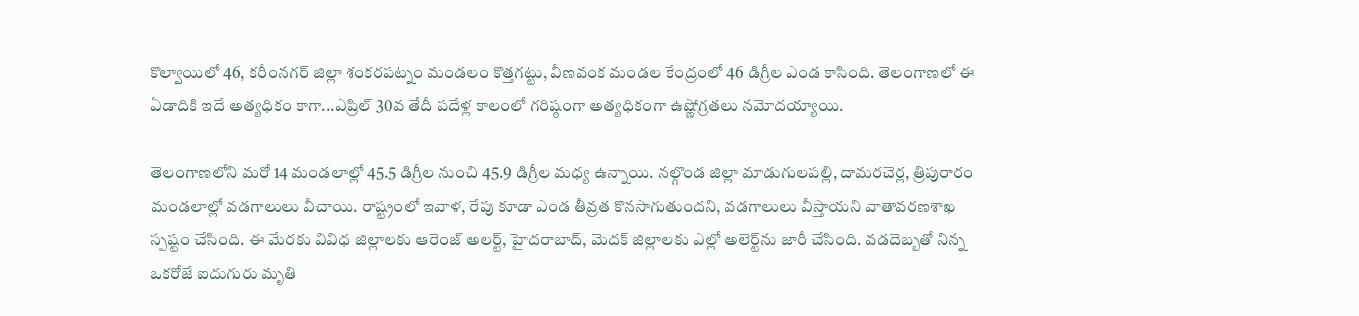కొల్వాయిలో 46, కరీంనగర్‌ జిల్లా శంకరపట్నం మండలం కొత్తగట్టు, వీణవంక మండల కేంద్రంలో 46 డిగ్రీల ఎండ కాసింది. తెలంగాణలో ఈ ఏడాదికి ఇదే అత్యధికం కాగా...ఎప్రిల్‌ 30వ తేదీ పదేళ్ల కాలంలో గరిష్ఠంగా అత్యధికంగా ఉష్ణోగ్రతలు నమోదయ్యాయి.

తెలంగాణలోని మరో 14 మండలాల్లో 45.5 డిగ్రీల నుంచి 45.9 డిగ్రీల మధ్య ఉన్నాయి. నల్గొండ జిల్లా మాడుగులపల్లి, దామరచెర్ల, త్రిపురారం మండలాల్లో వడగాలులు వీచాయి. రాష్ట్రంలో ఇవాళ, రేపు కూడా ఎండ తీవ్రత కొనసాగుతుందని, వడగాలులు వీస్తాయని వాతావరణశాఖ స్పష్టం చేసింది. ఈ మేరకు వివిధ జిల్లాలకు ఆరెంజ్‌ అలర్ట్‌, హైదరాబాద్‌, మెదక్‌ జిల్లాలకు ఎల్లో అలెర్ట్‌ను జారీ చేసింది. వడదెబ్బతో నిన్న ఒకరోజే ఐదుగురు మృతి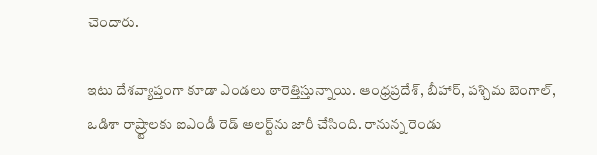చెందారు.

ఇటు దేశవ్యాప్తంగా కూడా ఎండలు ఠారెత్తిస్తున్నాయి. ఆంధ్రప్రదేశ్‌, బీహార్‌, పశ్చిమ బెంగాల్‌, ఒడిశా రాష్ర్టాలకు ఐఎండీ రెడ్‌ అలర్ట్‌ను జారీ చేసింది. రానున్న రెండు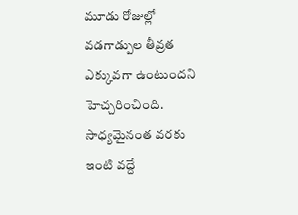మూడు రోజుల్లో వడగాడ్పుల తీవ్రత ఎక్కువగా ఉంటుందని హెచ్చరించింది. సాధ్యమైనంత వరకు ఇంటి వద్దే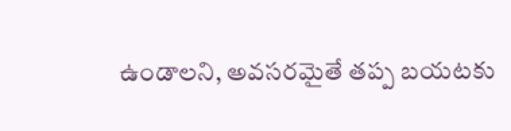ఉండాలని, అవసరమైతే తప్ప బయటకు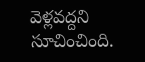వెళ్లవద్దని సూచించింది.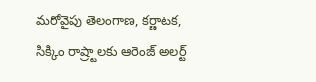మరోవైపు తెలంగాణ, కర్ణాటక, సిక్కిం రాష్ర్టాలకు ఆరెంజ్‌ అలర్ట్‌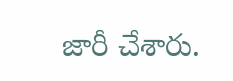జారీ చేశారు.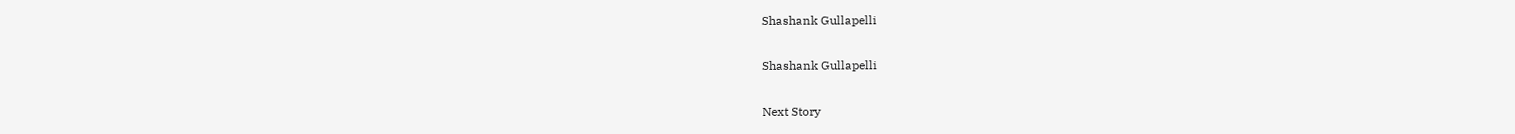Shashank Gullapelli

Shashank Gullapelli

Next Story